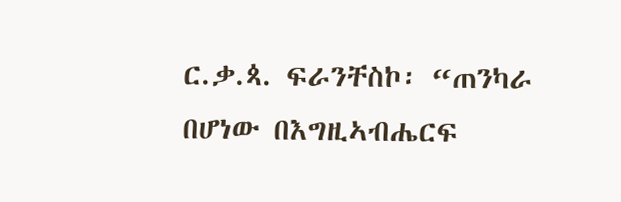ር.ቃ.ጳ. ፍራንቸስኮ፡ “ጠንካራ በሆነው በእግዚኣብሔርፍ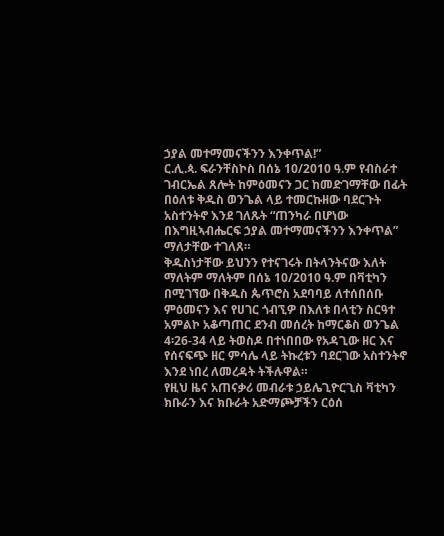ኃያል መተማመናችንን እንቀጥል!”
ር.ሊ.ጳ. ፍራንቸስኮስ በሰኔ 10/2010 ዓ.ም የብስራተ ገብርኤል ጸሎት ከምዕመናን ጋር ከመድገማቸው በፊት በዕለቱ ቅዱስ ወንጌል ላይ ተመርኩዘው ባደርጉት አስተንትኖ እንደ ገለጹት “ጠንካራ በሆነው በእግዚኣብሔርፍ ኃያል መተማመናችንን እንቀጥል” ማለታቸው ተገለጸ።
ቅዱስነታቸው ይህንን የተናገሩት በትላንትናው እለት ማለትም ማለትም በሰኔ 10/2010 ዓ.ም በቫቲካን በሚገኘው በቅዱስ ጴጥሮስ አደባባይ ለተሰበሰቡ ምዕመናን እና የሀገር ጎብኚዎ በእለቱ በላቲን ስርዓተ አምልኮ አቆጣጠር ደንብ መሰረት ከማርቆስ ወንጌል 4፡26-34 ላይ ትወስዶ በተነበበው የአዳጊው ዘር እና የሰናፍጭ ዘር ምሳሌ ላይ ትኩረቱን ባደርገው አስተንትኖ እንደ ነበረ ለመረዳት ትችሉዋል።
የዚህ ዜና አጠናቃሪ መብራቱ ኃይሌጊዮርጊስ ቫቲካን
ክቡራን እና ክቡራት አድማጮቻችን ርዕሰ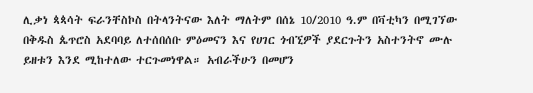ሊቃነ ጳጳሳት ፍራንቸስኮስ በትላንትናው እለት ማለትም በሰኔ 10/2010 ዓ.ም በቫቲካን በሚገኘው በቅዱስ ጴጥሮስ አደባባይ ለተሰበሰቡ ምዕመናን እና የሀገር ጎብኚዎች ያደርጉትን አስተንትኖ ሙሉ ይዘቱን እንደ ሚከተለው ተርጉመነዋል። አብራችሁን በመሆን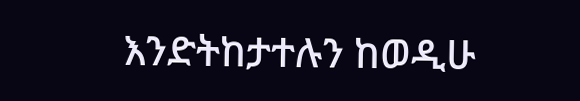እንድትከታተሉን ከወዲሁ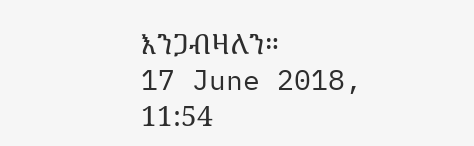እንጋብዛለን።
17 June 2018, 11:54